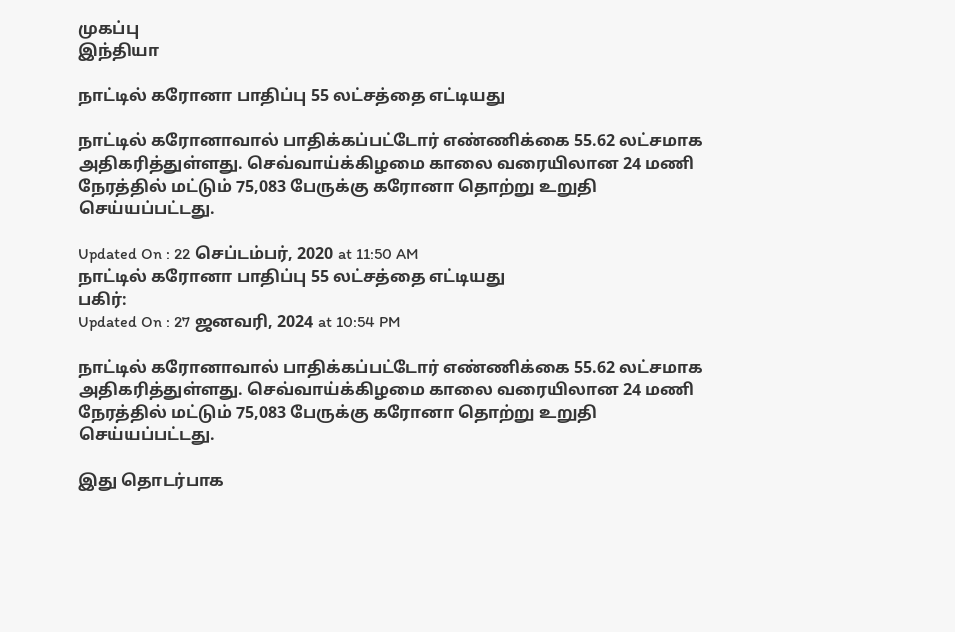முகப்பு
இந்தியா

நாட்டில் கரோனா பாதிப்பு 55 லட்சத்தை எட்டியது

நாட்டில் கரோனாவால் பாதிக்கப்பட்டோர் எண்ணிக்கை 55.62 லட்சமாக அதிகரித்துள்ளது. செவ்வாய்க்கிழமை காலை வரையிலான 24 மணி நேரத்தில் மட்டும் 75,083 பேருக்கு கரோனா தொற்று உறுதி செய்யப்பட்டது.

Updated On : 22 செப்டம்பர், 2020 at 11:50 AM
நாட்டில் கரோனா பாதிப்பு 55 லட்சத்தை எட்டியது
பகிர்:
Updated On : 27 ஜனவரி, 2024 at 10:54 PM

நாட்டில் கரோனாவால் பாதிக்கப்பட்டோர் எண்ணிக்கை 55.62 லட்சமாக அதிகரித்துள்ளது. செவ்வாய்க்கிழமை காலை வரையிலான 24 மணி நேரத்தில் மட்டும் 75,083 பேருக்கு கரோனா தொற்று உறுதி செய்யப்பட்டது.

இது தொடர்பாக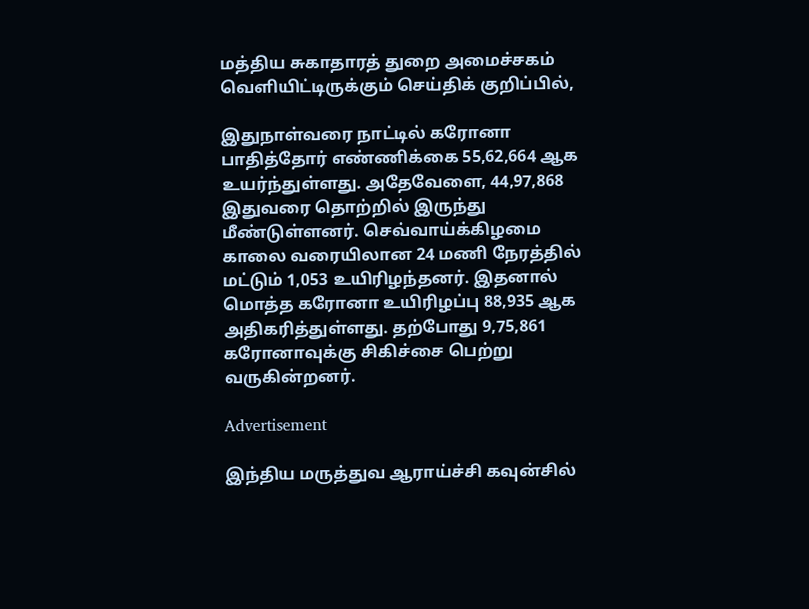மத்திய சுகாதாரத் துறை அமைச்சகம் வெளியிட்டிருக்கும் செய்திக் குறிப்பில்,

இதுநாள்வரை நாட்டில் கரோனா பாதித்தோர் எண்ணிக்கை 55,62,664 ஆக உயர்ந்துள்ளது. அதேவேளை, 44,97,868 இதுவரை தொற்றில் இருந்து மீண்டுள்ளனர். செவ்வாய்க்கிழமை காலை வரையிலான 24 மணி நேரத்தில் மட்டும் 1,053 உயிரிழந்தனர். இதனால் மொத்த கரோனா உயிரிழப்பு 88,935 ஆக அதிகரித்துள்ளது. தற்போது 9,75,861 கரோனாவுக்கு சிகிச்சை பெற்று வருகின்றனர்.

Advertisement

இந்திய மருத்துவ ஆராய்ச்சி கவுன்சில்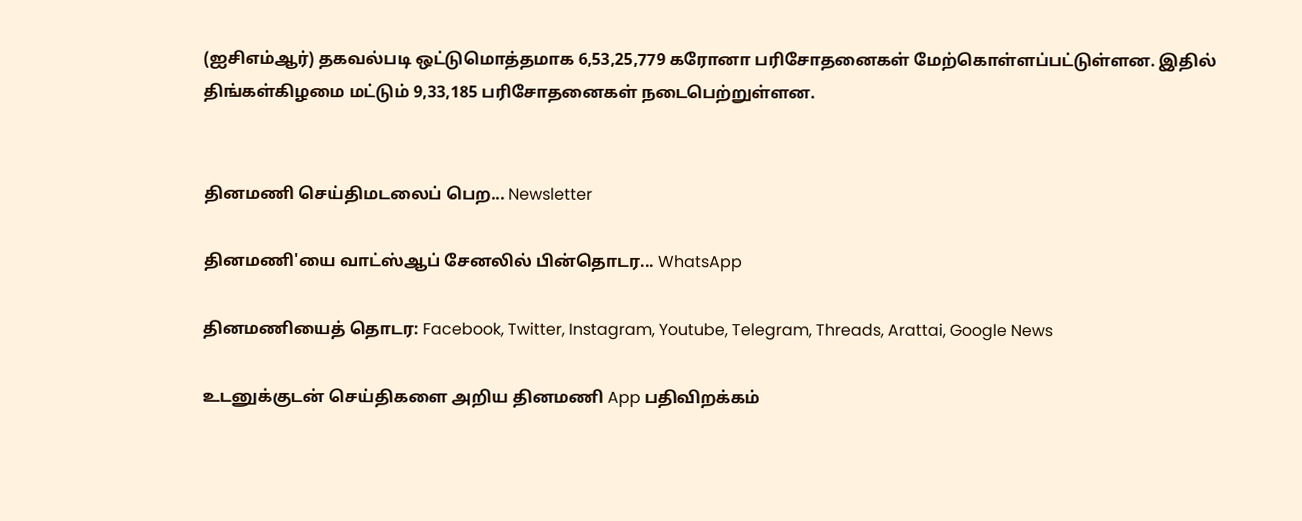(ஐசிஎம்ஆர்) தகவல்படி ஒட்டுமொத்தமாக 6,53,25,779 கரோனா பரிசோதனைகள் மேற்கொள்ளப்பட்டுள்ளன. இதில் திங்கள்கிழமை மட்டும் 9,33,185 பரிசோதனைகள் நடைபெற்றுள்ளன.


தினமணி செய்திமடலைப் பெற... Newsletter

தினமணி'யை வாட்ஸ்ஆப் சேனலில் பின்தொடர... WhatsApp

தினமணியைத் தொடர: Facebook, Twitter, Instagram, Youtube, Telegram, Threads, Arattai, Google News

உடனுக்குடன் செய்திகளை அறிய தினமணி App பதிவிறக்கம்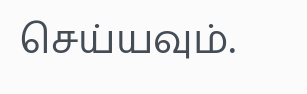செய்யவும்.